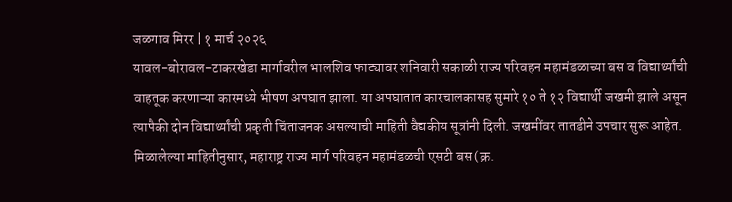जळगाव मिरर | १ मार्च २०२६
यावल-बोरावल-टाकरखेडा मार्गावरील भालशिव फाट्यावर शनिवारी सकाळी राज्य परिवहन महामंडळाच्या बस व विद्यार्थ्यांची वाहतूक करणाऱ्या कारमध्ये भीषण अपघात झाला. या अपघातात कारचालकासह सुमारे १० ते १२ विद्यार्थी जखमी झाले असून त्यापैकी दोन विद्यार्थ्यांची प्रकृती चिंताजनक असल्याची माहिती वैद्यकीय सूत्रांनी दिली. जखमींवर तातडीने उपचार सुरू आहेत.
मिळालेल्या माहितीनुसार, महाराष्ट्र राज्य मार्ग परिवहन महामंडळची एसटी बस (क्र.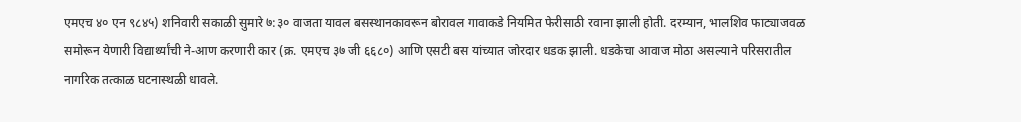एमएच ४० एन ९८४५) शनिवारी सकाळी सुमारे ७:३० वाजता यावल बसस्थानकावरून बोरावल गावाकडे नियमित फेरीसाठी रवाना झाली होती. दरम्यान, भालशिव फाट्याजवळ समोरून येणारी विद्यार्थ्यांची ने-आण करणारी कार (क्र. एमएच ३७ जी ६६८०) आणि एसटी बस यांच्यात जोरदार धडक झाली. धडकेचा आवाज मोठा असल्याने परिसरातील नागरिक तत्काळ घटनास्थळी धावले.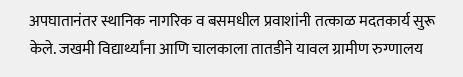अपघातानंतर स्थानिक नागरिक व बसमधील प्रवाशांनी तत्काळ मदतकार्य सुरू केले. जखमी विद्यार्थ्यांना आणि चालकाला तातडीने यावल ग्रामीण रुग्णालय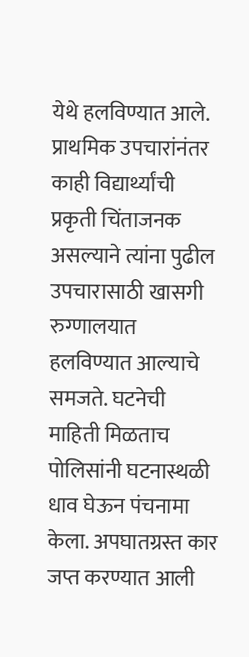येथे हलविण्यात आले. प्राथमिक उपचारांनंतर काही विद्यार्थ्यांची प्रकृती चिंताजनक असल्याने त्यांना पुढील उपचारासाठी खासगी रुग्णालयात हलविण्यात आल्याचे समजते. घटनेची माहिती मिळताच पोलिसांनी घटनास्थळी धाव घेऊन पंचनामा केला. अपघातग्रस्त कार जप्त करण्यात आली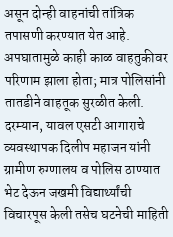असून दोन्ही वाहनांची तांत्रिक तपासणी करण्यात येत आहे. अपघातामुळे काही काळ वाहतुकीवर परिणाम झाला होता; मात्र पोलिसांनी तातडीने वाहतूक सुरळीत केली.
दरम्यान, यावल एसटी आगाराचे व्यवस्थापक दिलीप महाजन यांनी ग्रामीण रुग्णालय व पोलिस ठाण्यात भेट देऊन जखमी विद्यार्थ्यांची विचारपूस केली तसेच घटनेची माहिती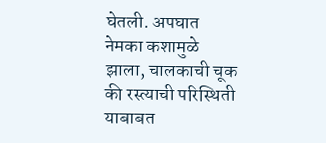घेतली. अपघात नेमका कशामुळे झाला, चालकाची चूक की रस्त्याची परिस्थिती याबाबत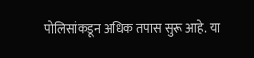पोलिसांकडून अधिक तपास सुरू आहे. या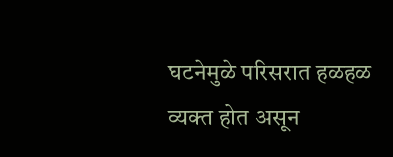घटनेमुळे परिसरात हळहळ व्यक्त होत असून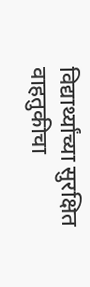विद्यार्थ्यांच्या सुरक्षित वाहतुकीचा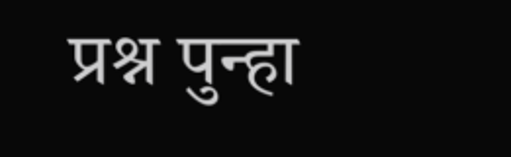प्रश्न पुन्हा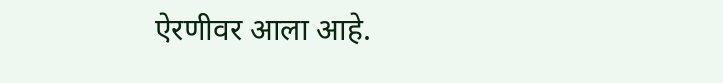ऐरणीवर आला आहे.